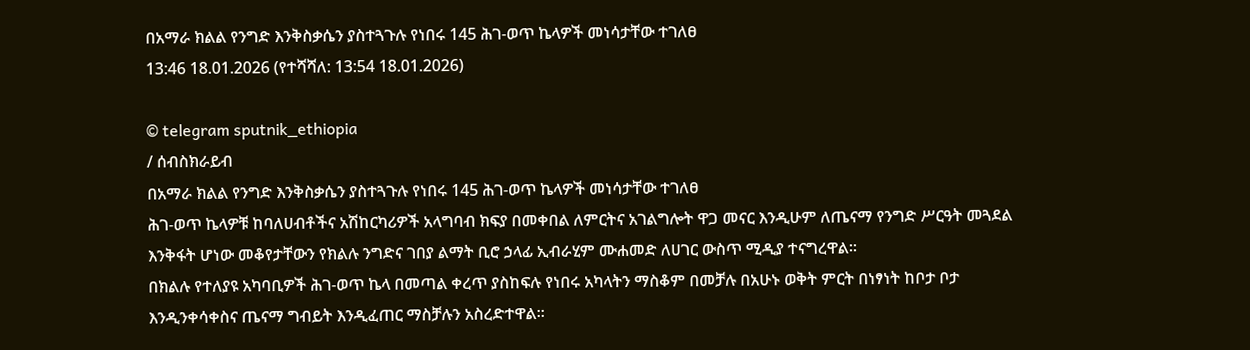በአማራ ክልል የንግድ እንቅስቃሴን ያስተጓጉሉ የነበሩ 145 ሕገ-ወጥ ኬላዎች መነሳታቸው ተገለፀ
13:46 18.01.2026 (የተሻሻለ: 13:54 18.01.2026)

© telegram sputnik_ethiopia
/ ሰብስክራይብ
በአማራ ክልል የንግድ እንቅስቃሴን ያስተጓጉሉ የነበሩ 145 ሕገ-ወጥ ኬላዎች መነሳታቸው ተገለፀ
ሕገ-ወጥ ኬላዎቹ ከባለሀብቶችና አሽከርካሪዎች አላግባብ ክፍያ በመቀበል ለምርትና አገልግሎት ዋጋ መናር እንዲሁም ለጤናማ የንግድ ሥርዓት መጓደል እንቅፋት ሆነው መቆየታቸውን የክልሉ ንግድና ገበያ ልማት ቢሮ ኃላፊ ኢብራሂም ሙሐመድ ለሀገር ውስጥ ሚዲያ ተናግረዋል።
በክልሉ የተለያዩ አካባቢዎች ሕገ-ወጥ ኬላ በመጣል ቀረጥ ያስከፍሉ የነበሩ አካላትን ማስቆም በመቻሉ በአሁኑ ወቅት ምርት በነፃነት ከቦታ ቦታ እንዲንቀሳቀስና ጤናማ ግብይት እንዲፈጠር ማስቻሉን አስረድተዋል።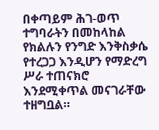በቀጣይም ሕገ-ወጥ ተግባራትን በመከላከል የክልሉን የንግድ እንቅስቃሴ የተረጋጋ እንዲሆን የማድረግ ሥራ ተጠናክሮ እንደሚቀጥል መናገራቸው ተዘግቧል።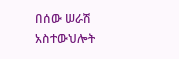በሰው ሠራሽ አስተውህሎት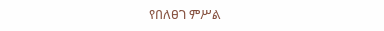የበለፀገ ምሥል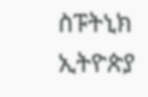ስፑትኒክ ኢትዮጵያ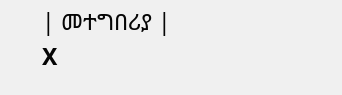| መተግበሪያ | X